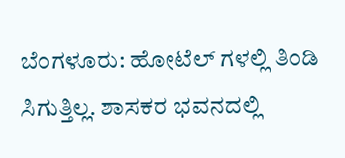ಬೆಂಗಳೂರು: ಹೋಟೆಲ್ ಗಳಲ್ಲಿ ತಿಂಡಿ ಸಿಗುತ್ತಿಲ್ಲ. ಶಾಸಕರ ಭವನದಲ್ಲಿ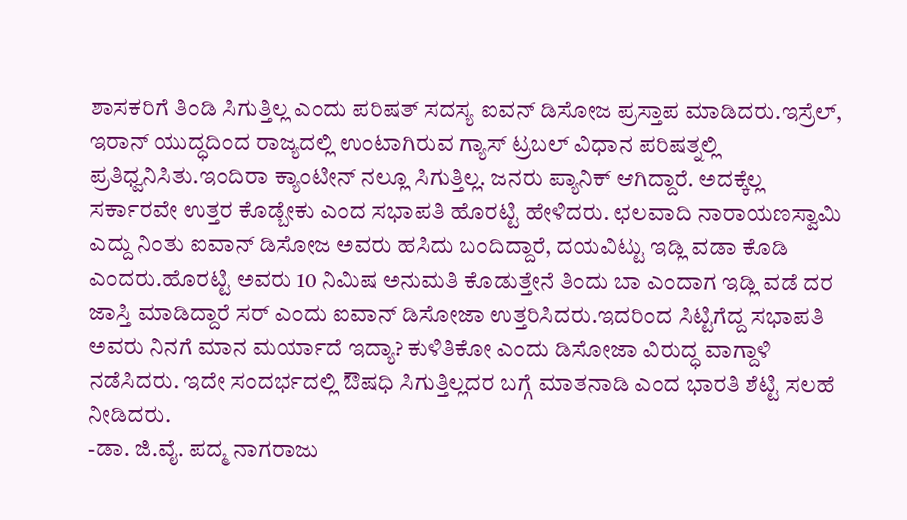ಶಾಸಕರಿಗೆ ತಿಂಡಿ ಸಿಗುತ್ತಿಲ್ಲ ಎಂದು ಪರಿಷತ್ ಸದಸ್ಯ ಐವನ್ ಡಿಸೋಜ ಪ್ರಸ್ತಾಪ ಮಾಡಿದರು.ಇಸ್ರೆಲ್, ಇರಾನ್ ಯುದ್ಧದಿಂದ ರಾಜ್ಯದಲ್ಲಿ ಉಂಟಾಗಿರುವ ಗ್ಯಾಸ್ ಟ್ರಬಲ್ ವಿಧಾನ ಪರಿಷತ್ನಲ್ಲಿ ಪ್ರತಿಧ್ವನಿಸಿತು.ಇಂದಿರಾ ಕ್ಯಾಂಟೀನ್ ನಲ್ಲೂ ಸಿಗುತ್ತಿಲ್ಲ. ಜನರು ಪ್ಯಾನಿಕ್ ಆಗಿದ್ದಾರೆ. ಅದಕ್ಕೆಲ್ಲ ಸರ್ಕಾರವೇ ಉತ್ತರ ಕೊಡ್ಬೇಕು ಎಂದ ಸಭಾಪತಿ ಹೊರಟ್ಟಿ ಹೇಳಿದರು. ಛಲವಾದಿ ನಾರಾಯಣಸ್ವಾಮಿ ಎದ್ದು ನಿಂತು ಐವಾನ್ ಡಿಸೋಜ ಅವರು ಹಸಿದು ಬಂದಿದ್ದಾರೆ, ದಯವಿಟ್ಟು ಇಡ್ಲಿ ವಡಾ ಕೊಡಿ ಎಂದರು.ಹೊರಟ್ಟಿ ಅವರು 10 ನಿಮಿಷ ಅನುಮತಿ ಕೊಡುತ್ತೇನೆ ತಿಂದು ಬಾ ಎಂದಾಗ ಇಡ್ಲಿ ವಡೆ ದರ ಜಾಸ್ತಿ ಮಾಡಿದ್ದಾರೆ ಸರ್ ಎಂದು ಐವಾನ್ ಡಿಸೋಜಾ ಉತ್ತರಿಸಿದರು.ಇದರಿಂದ ಸಿಟ್ಟಿಗೆದ್ದ ಸಭಾಪತಿ ಅವರು ನಿನಗೆ ಮಾನ ಮರ್ಯಾದೆ ಇದ್ಯಾ? ಕುಳಿತಿಕೋ ಎಂದು ಡಿಸೋಜಾ ವಿರುದ್ಧ ವಾಗ್ದಾಳಿ ನಡೆಸಿದರು. ಇದೇ ಸಂದರ್ಭದಲ್ಲಿ ಔಷಧಿ ಸಿಗುತ್ತಿಲ್ಲದರ ಬಗ್ಗೆ ಮಾತನಾಡಿ ಎಂದ ಭಾರತಿ ಶೆಟ್ಟಿ ಸಲಹೆ ನೀಡಿದರು.
-ಡಾ. ಜಿ.ವೈ. ಪದ್ಮ ನಾಗರಾಜು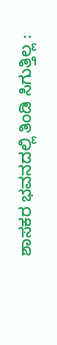ಶಾಸಕರ ಭವನದಲ್ಲಿ ತಿಂಡಿ ಸಿಗುತ್ತಿಲ್ಲ :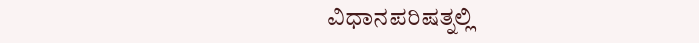ವಿಧಾನಪರಿಷತ್ನಲ್ಲಿ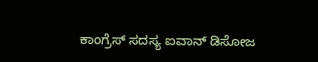ಕಾಂಗ್ರೆಸ್ ಸದಸ್ಯ ಐವಾನ್ ಡಿಸೋಜ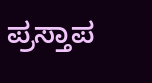ಪ್ರಸ್ತಾಪ